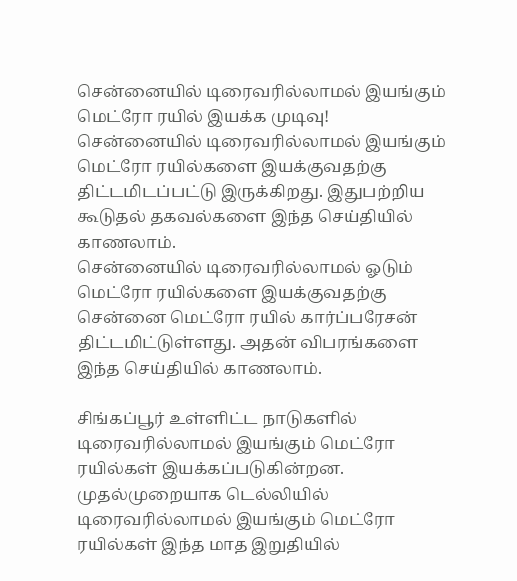சென்னையில் டிரைவரில்லாமல் இயங்கும் மெட்ரோ ரயில் இயக்க முடிவு!
சென்னையில் டிரைவரில்லாமல் இயங்கும் மெட்ரோ ரயில்களை இயக்குவதற்கு திட்டமிடப்பட்டு இருக்கிறது. இதுபற்றிய கூடுதல் தகவல்களை இந்த செய்தியில் காணலாம்.
சென்னையில் டிரைவரில்லாமல் ஓடும் மெட்ரோ ரயில்களை இயக்குவதற்கு சென்னை மெட்ரோ ரயில் கார்ப்பரேசன் திட்டமிட்டுள்ளது. அதன் விபரங்களை இந்த செய்தியில் காணலாம்.

சிங்கப்பூர் உள்ளிட்ட நாடுகளில் டிரைவரில்லாமல் இயங்கும் மெட்ரோ ரயில்கள் இயக்கப்படுகின்றன. முதல்முறையாக டெல்லியில் டிரைவரில்லாமல் இயங்கும் மெட்ரோ ரயில்கள் இந்த மாத இறுதியில்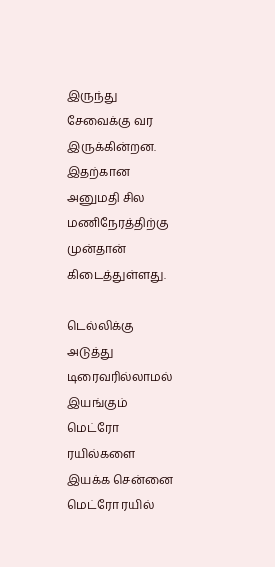இருந்து சேவைக்கு வர இருக்கின்றன. இதற்கான அனுமதி சில மணிநேரத்திற்கு முன்தான் கிடைத்துள்ளது.

டெல்லிக்கு அடுத்து டிரைவரில்லாமல் இயங்கும் மெட்ரோ ரயில்களை இயக்க சென்னை மெட்ரோ ரயில்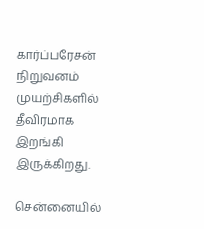கார்ப்பரேசன் நிறுவனம் முயற்சிகளில் தீவிரமாக இறங்கி இருக்கிறது.

சென்னையில்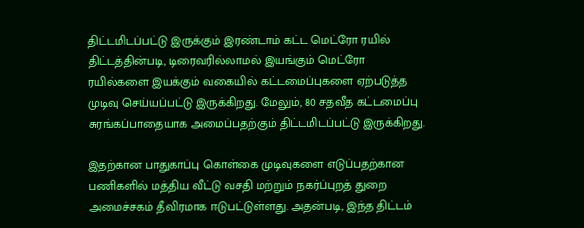திட்டமிடப்பட்டு இருக்கும் இரண்டாம் கட்ட மெட்ரோ ரயில் திட்டத்தின்படி, டிரைவரில்லாமல் இயங்கும் மெட்ரோ ரயில்களை இயக்கும் வகையில் கட்டமைப்புகளை ஏற்படுத்த முடிவு செய்யப்பட்டு இருக்கிறது. மேலும், 80 சதவீத கட்டமைப்பு சுரங்கப்பாதையாக அமைப்பதற்கும் திட்டமிடப்பட்டு இருக்கிறது.

இதற்கான பாதுகாப்பு கொள்கை முடிவுகளை எடுப்பதற்கான பணிகளில் மத்திய வீட்டு வசதி மற்றும் நகர்ப்புறத் துறை அமைச்சகம் தீவிரமாக ஈடுபட்டுள்ளது. அதன்படி, இந்த திட்டம்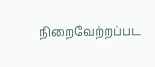நிறைவேற்றப்பட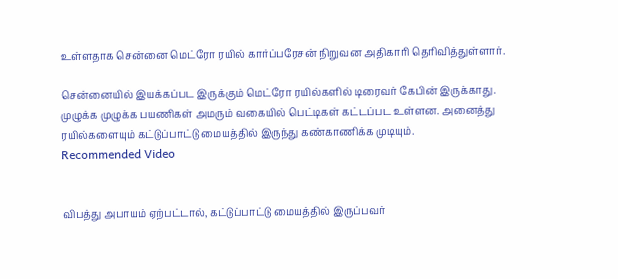உள்ளதாக சென்னை மெட்ரோ ரயில் கார்ப்பரேசன் நிறுவன அதிகாரி தெரிவித்துள்ளார்.

சென்னையில் இயக்கப்பட இருக்கும் மெட்ரோ ரயில்களில் டிரைவர் கேபின் இருக்காது. முழுக்க முழுக்க பயணிகள் அமரும் வகையில் பெட்டிகள் கட்டப்பட உள்ளன. அனைத்து ரயில்களையும் கட்டுப்பாட்டு மையத்தில் இருந்து கண்காணிக்க முடியும்.
Recommended Video


விபத்து அபாயம் ஏற்பட்டால், கட்டுப்பாட்டு மையத்தில் இருப்பவர்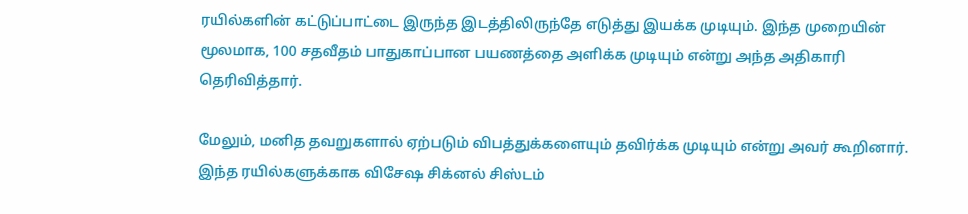ரயில்களின் கட்டுப்பாட்டை இருந்த இடத்திலிருந்தே எடுத்து இயக்க முடியும். இந்த முறையின் மூலமாக, 100 சதவீதம் பாதுகாப்பான பயணத்தை அளிக்க முடியும் என்று அந்த அதிகாரி தெரிவித்தார்.

மேலும், மனித தவறுகளால் ஏற்படும் விபத்துக்களையும் தவிர்க்க முடியும் என்று அவர் கூறினார். இந்த ரயில்களுக்காக விசேஷ சிக்னல் சிஸ்டம்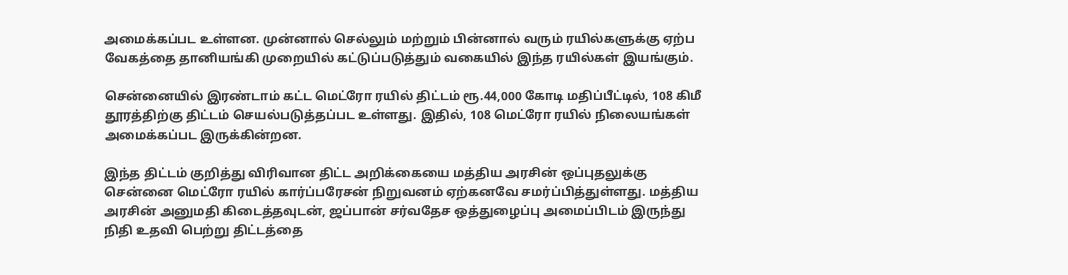அமைக்கப்பட உள்ளன. முன்னால் செல்லும் மற்றும் பின்னால் வரும் ரயில்களுக்கு ஏற்ப வேகத்தை தானியங்கி முறையில் கட்டுப்படுத்தும் வகையில் இந்த ரயில்கள் இயங்கும்.

சென்னையில் இரண்டாம் கட்ட மெட்ரோ ரயில் திட்டம் ரூ.44,000 கோடி மதிப்பீட்டில், 108 கிமீ தூரத்திற்கு திட்டம் செயல்படுத்தப்பட உள்ளது. இதில், 108 மெட்ரோ ரயில் நிலையங்கள் அமைக்கப்பட இருக்கின்றன.

இந்த திட்டம் குறித்து விரிவான திட்ட அறிக்கையை மத்திய அரசின் ஒப்புதலுக்கு சென்னை மெட்ரோ ரயில் கார்ப்பரேசன் நிறுவனம் ஏற்கனவே சமர்ப்பித்துள்ளது. மத்திய அரசின் அனுமதி கிடைத்தவுடன், ஜப்பான் சர்வதேச ஒத்துழைப்பு அமைப்பிடம் இருந்து நிதி உதவி பெற்று திட்டத்தை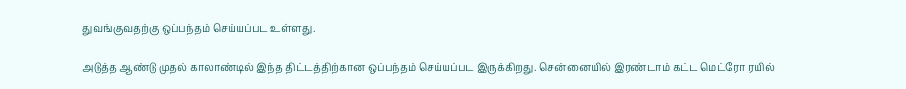துவங்குவதற்கு ஒப்பந்தம் செய்யப்பட உள்ளது.

அடுத்த ஆண்டு முதல் காலாண்டில் இந்த திட்டத்திற்கான ஒப்பந்தம் செய்யப்பட இருக்கிறது. சென்னையில் இரண்டாம் கட்ட மெட்ரோ ரயில்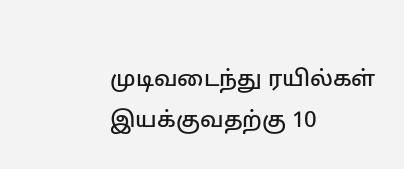முடிவடைந்து ரயில்கள் இயக்குவதற்கு 10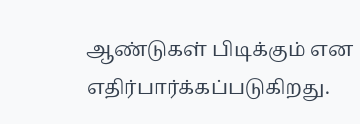ஆண்டுகள் பிடிக்கும் என எதிர்பார்க்கப்படுகிறது.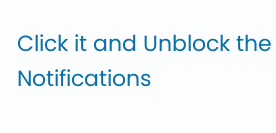Click it and Unblock the Notifications